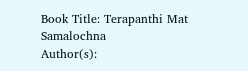Book Title: Terapanthi Mat Samalochna
Author(s):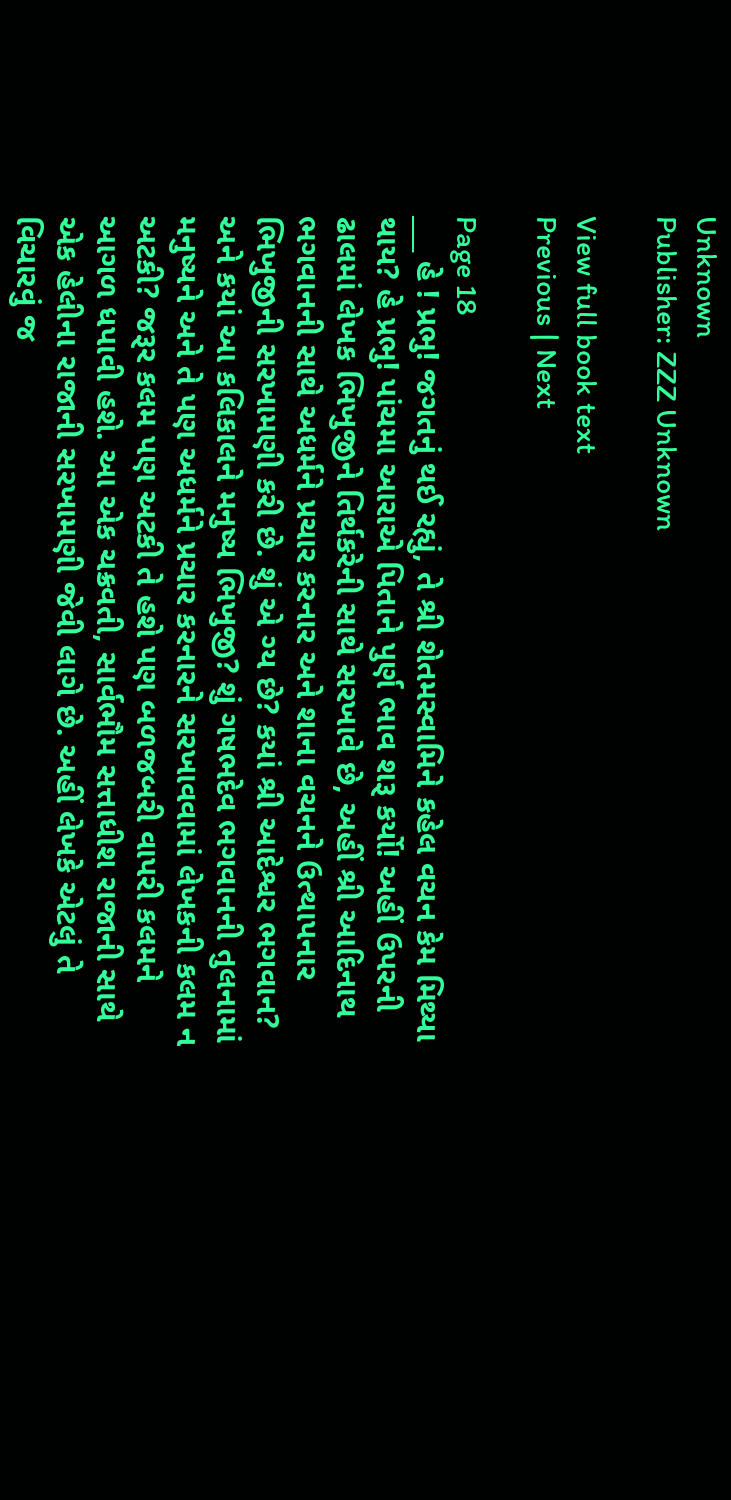Unknown
Publisher: ZZZ Unknown

View full book text
Previous | Next

Page 18
___ હે ! પ્રભુ! જગતનું થઈ રહ્યું, તે શ્રી શેતમસ્વામિને કહેલ વચન કેમ મિથ્યા થાય? હે પ્રભુ! પાંચમા આરાએ પિતાને પુર્ણ ભાવ શરૂ કર્યો! અહીં ઉપરની ઢાલમાં લેખક ભિખુજીને તિર્થકરેની સાથે સરખાવે છે, અહીં શ્રી આદિનાથ ભગવાનની સાથે અધર્મને પ્રચાર કરનાર અને શાના વચનને ઉત્થાપનાર ભિખુજીની સરખામણી કરી છે. શું એ ગ્ય છે? કયાં શ્રી આદેશ્વર ભગવાન? અને કયાં આ કલિકાલને મનુષ્ય ભિખુજી? શું ગષભદેવ ભગવાનની તુલનામાં મનુષ્યને અને તે પણ અધર્મને પ્રચાર કરનારને સરખાવવામાં લેખકની કલમ ન અટકી? જરૂર કલમ પણ અટકી તે હશે પણ બળજબરી વાપરી કલમને આગળ ધપાવી હશે. આ એક ચક્રવતી, સાર્વભૌમ સત્તાધીશ રાજાની સાથે એક હેલીના રાજાની સરખામણી જેવી લાગે છે. અહીં લેખકે એટલું તે વિચારવું જ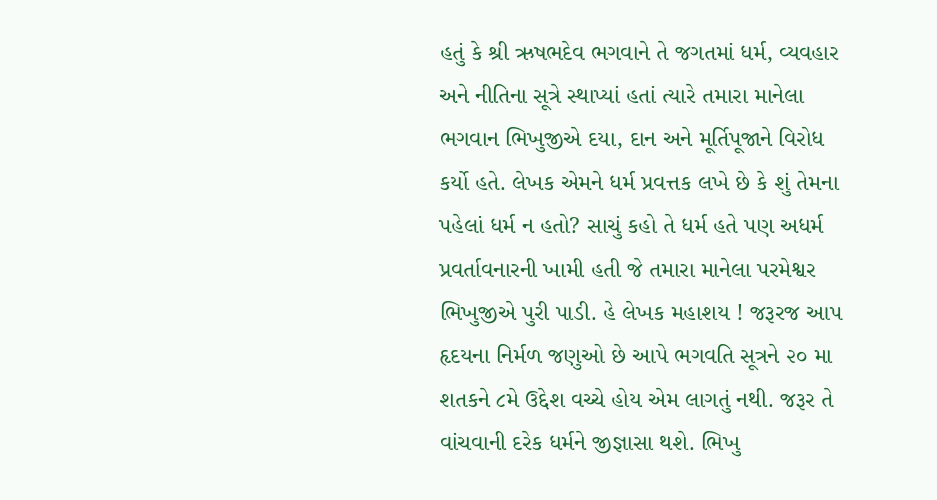હતું કે શ્રી ઋષભદેવ ભગવાને તે જગતમાં ધર્મ, વ્યવહાર અને નીતિના સૂત્રે સ્થાપ્યાં હતાં ત્યારે તમારા માનેલા ભગવાન ભિખુજીએ દયા, દાન અને મૂર્તિપૂજાને વિરોધ કર્યો હતે. લેખક એમને ધર્મ પ્રવત્તક લખે છે કે શું તેમના પહેલાં ધર્મ ન હતો? સાચું કહો તે ધર્મ હતે પણ અધર્મ પ્રવર્તાવનારની ખામી હતી જે તમારા માનેલા પરમેશ્વર ભિખુજીએ પુરી પાડી. હે લેખક મહાશય ! જરૂરજ આપ હૃદયના નિર્મળ જણુઓ છે આપે ભગવતિ સૂત્રને ૨૦ મા શતકને ૮મે ઉદ્દેશ વચ્ચે હોય એમ લાગતું નથી. જરૂર તે વાંચવાની દરેક ધર્મને જીજ્ઞાસા થશે. ભિખુ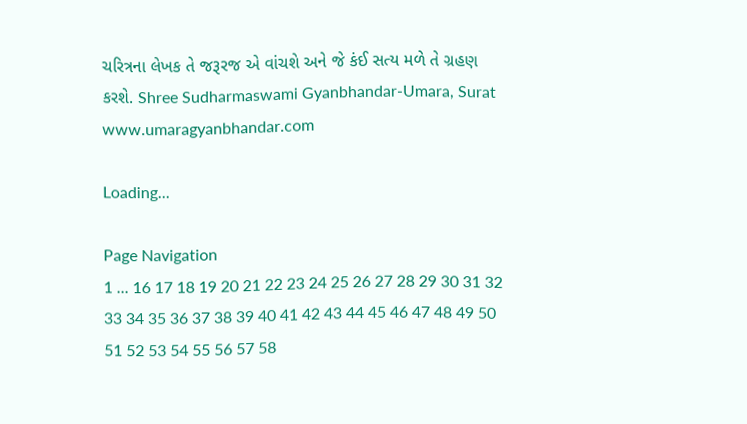ચરિત્રના લેખક તે જરૂરજ એ વાંચશે અને જે કંઈ સત્ય મળે તે ગ્રહણ કરશે. Shree Sudharmaswami Gyanbhandar-Umara, Surat www.umaragyanbhandar.com

Loading...

Page Navigation
1 ... 16 17 18 19 20 21 22 23 24 25 26 27 28 29 30 31 32 33 34 35 36 37 38 39 40 41 42 43 44 45 46 47 48 49 50 51 52 53 54 55 56 57 58